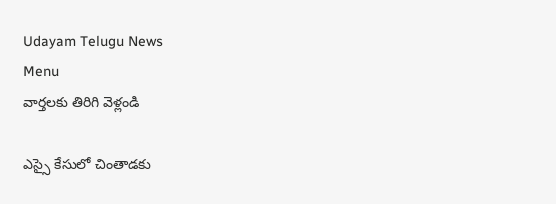Udayam Telugu News
Menu
వార్తలకు తిరిగి వెళ్లండి

ఎస్సై కేసులో చింతాడకు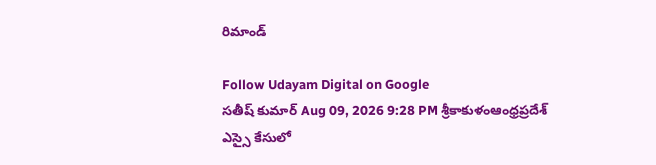రిమాండ్‌

Follow Udayam Digital on Google
సతీష్ కుమార్ Aug 09, 2026 9:28 PM శ్రీకాకుళంఆంధ్రప్రదేశ్
ఎస్సై కేసులో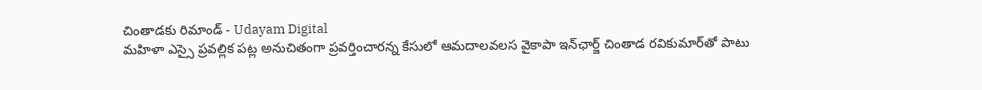చింతాడకు రిమాండ్‌ - Udayam Digital
మహిళా ఎస్సై ప్రవల్లిక పట్ల అనుచితంగా ప్రవర్తించారన్న కేసులో ఆమదాలవలస వైకాపా ఇన్‌ఛార్జ్‌ చింతాడ రవికుమార్‌తో పాటు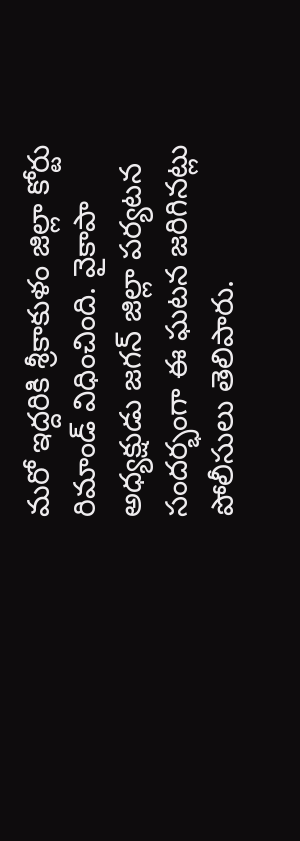మరో ఇద్దరికి శ్రీకాకుళం జిల్లా కోర్టు రిమాండ్‌ విధించింది. వైకాపా అధ్యక్షుడు జగన్‌ జిల్లా పర్యటన సందర్భంగా ఈ ఘటన జరిగినట్లు పోలీసులు తెలిపారు.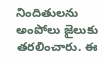నిందితులను అంపోలు జైలుకు తరలించారు. ఈ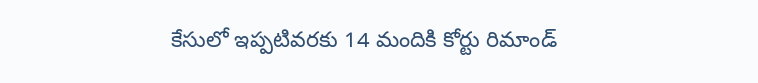కేసులో ఇప్పటివరకు 14 మందికి కోర్టు రిమాండ్‌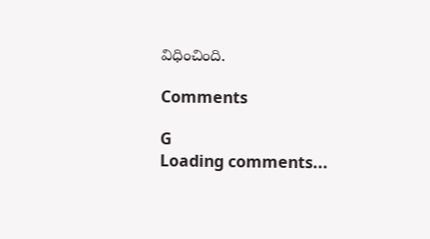విధించింది.

Comments

G
Loading comments...